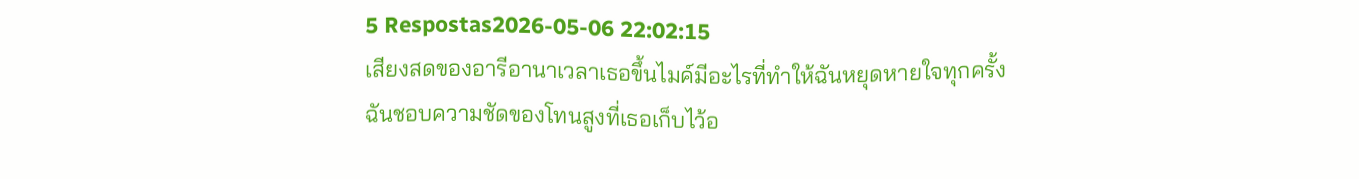5 Respostas2026-05-06 22:02:15
เสียงสดของอารีอานาเวลาเธอขึ้นไมค์มีอะไรที่ทำให้ฉันหยุดหายใจทุกครั้ง
ฉันชอบความชัดของโทนสูงที่เธอเก็บไว้อ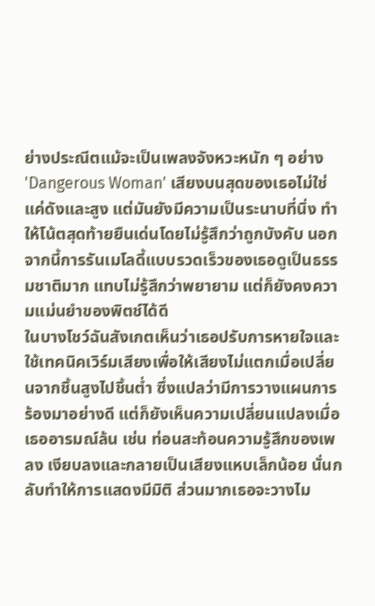ย่างประณีตแม้จะเป็นเพลงจังหวะหนัก ๆ อย่าง 'Dangerous Woman' เสียงบนสุดของเธอไม่ใช่แค่ดังและสูง แต่มันยังมีความเป็นระนาบที่นิ่ง ทำให้โน้ตสุดท้ายยืนเด่นโดยไม่รู้สึกว่าถูกบังคับ นอกจากนี้การรันเมโลดี้แบบรวดเร็วของเธอดูเป็นธรรมชาติมาก แทบไม่รู้สึกว่าพยายาม แต่ก็ยังคงความแม่นยำของพิตช์ได้ดี
ในบางโชว์ฉันสังเกตเห็นว่าเธอปรับการหายใจและใช้เทคนิคเวิร์มเสียงเพื่อให้เสียงไม่แตกเมื่อเปลี่ยนจากชิ้นสูงไปชิ้นต่ำ ซึ่งแปลว่ามีการวางแผนการร้องมาอย่างดี แต่ก็ยังเห็นความเปลี่ยนแปลงเมื่อเธออารมณ์ล้น เช่น ท่อนสะท้อนความรู้สึกของเพลง เงียบลงและกลายเป็นเสียงแหบเล็กน้อย นั่นกลับทำให้การแสดงมีมิติ ส่วนมากเธอจะวางไม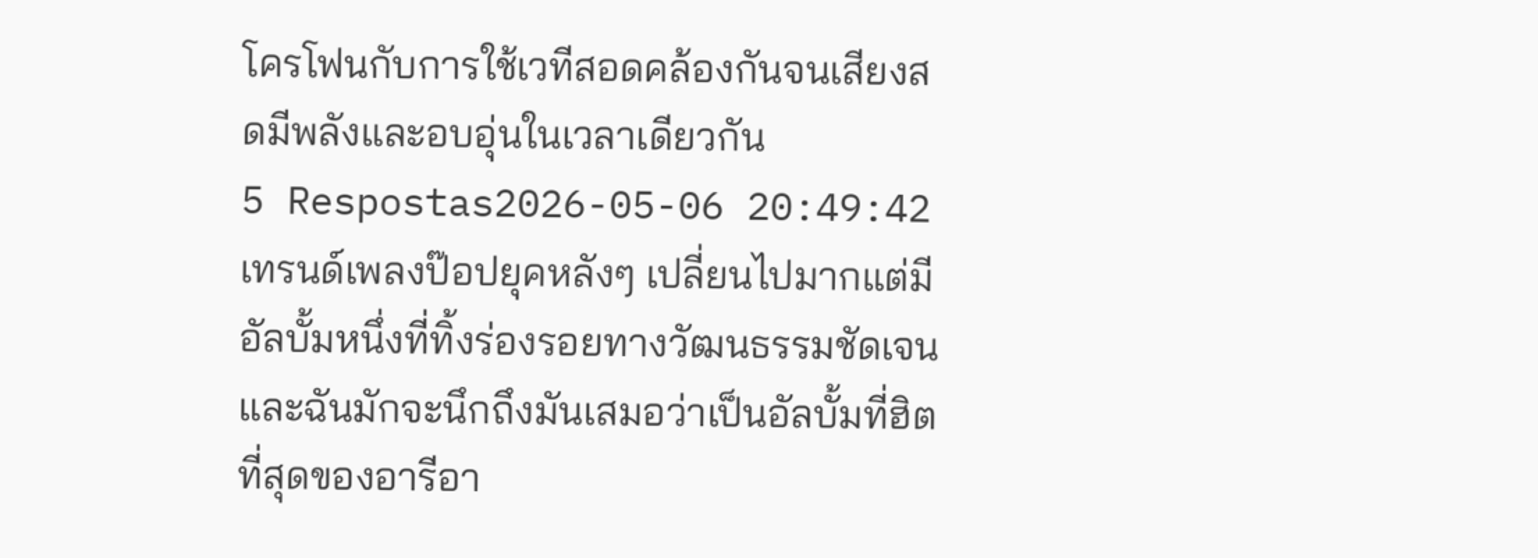โครโฟนกับการใช้เวทีสอดคล้องกันจนเสียงสดมีพลังและอบอุ่นในเวลาเดียวกัน
5 Respostas2026-05-06 20:49:42
เทรนด์เพลงป๊อปยุคหลังๆ เปลี่ยนไปมากแต่มีอัลบั้มหนึ่งที่ทิ้งร่องรอยทางวัฒนธรรมชัดเจนและฉันมักจะนึกถึงมันเสมอว่าเป็นอัลบั้มที่ฮิตที่สุดของอารีอา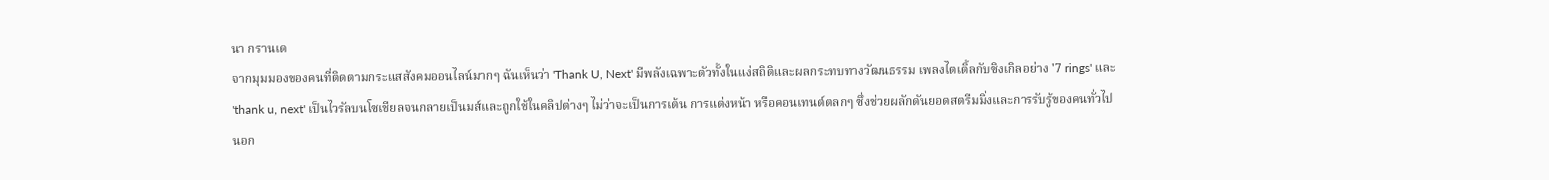นา กรานเด
จากมุมมองของคนที่ติดตามกระแสสังคมออนไลน์มากๆ ฉันเห็นว่า 'Thank U, Next' มีพลังเฉพาะตัวทั้งในแง่สถิติและผลกระทบทางวัฒนธรรม เพลงไตเติ้ลกับซิงเกิลอย่าง '7 rings' และ 'thank u, next' เป็นไวรัลบนโซเชียลจนกลายเป็นมส์และถูกใช้ในคลิปต่างๆ ไม่ว่าจะเป็นการเต้น การแต่งหน้า หรือคอนเทนต์ตลกๆ ซึ่งช่วยผลักดันยอดสตรีมมิ่งและการรับรู้ของคนทั่วไป
นอก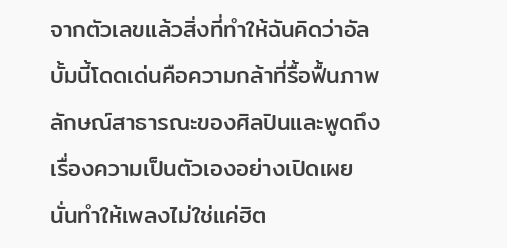จากตัวเลขแล้วสิ่งที่ทำให้ฉันคิดว่าอัลบั้มนี้โดดเด่นคือความกล้าที่รื้อฟื้นภาพลักษณ์สาธารณะของศิลปินและพูดถึงเรื่องความเป็นตัวเองอย่างเปิดเผย นั่นทำให้เพลงไม่ใช่แค่ฮิต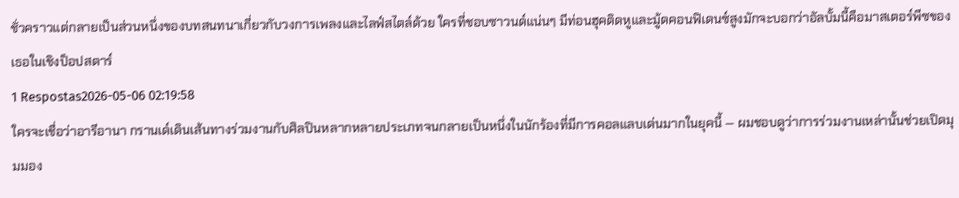ชั่วคราวแต่กลายเป็นส่วนหนึ่งของบทสนทนาเกี่ยวกับวงการเพลงและไลฟ์สไตล์ด้วย ใครที่ชอบซาวนด์แน่นๆ มีท่อนฮุคติดหูและมู้ดคอนฟิเดนซ์สูงมักจะบอกว่าอัลบั้มนี้คือมาสเตอร์พีซของเธอในเชิงป็อปสตาร์
1 Respostas2026-05-06 02:19:58
ใครจะเชื่อว่าอารีอานา กรานเด์เดินเส้นทางร่วมงานกับศิลปินหลากหลายประเภทจนกลายเป็นหนึ่งในนักร้องที่มีการคอลแลบเด่นมากในยุคนี้ — ผมชอบดูว่าการร่วมงานเหล่านั้นช่วยเปิดมุมมอง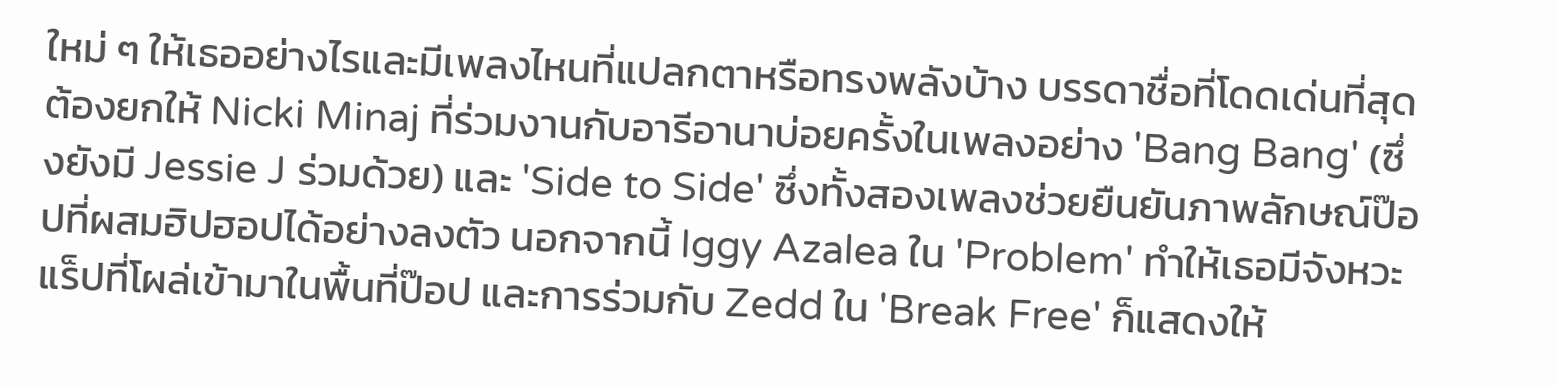ใหม่ ๆ ให้เธออย่างไรและมีเพลงไหนที่แปลกตาหรือทรงพลังบ้าง บรรดาชื่อที่โดดเด่นที่สุดต้องยกให้ Nicki Minaj ที่ร่วมงานกับอารีอานาบ่อยครั้งในเพลงอย่าง 'Bang Bang' (ซึ่งยังมี Jessie J ร่วมด้วย) และ 'Side to Side' ซึ่งทั้งสองเพลงช่วยยืนยันภาพลักษณ์ป๊อปที่ผสมฮิปฮอปได้อย่างลงตัว นอกจากนี้ Iggy Azalea ใน 'Problem' ทำให้เธอมีจังหวะแร็ปที่โผล่เข้ามาในพื้นที่ป๊อป และการร่วมกับ Zedd ใน 'Break Free' ก็แสดงให้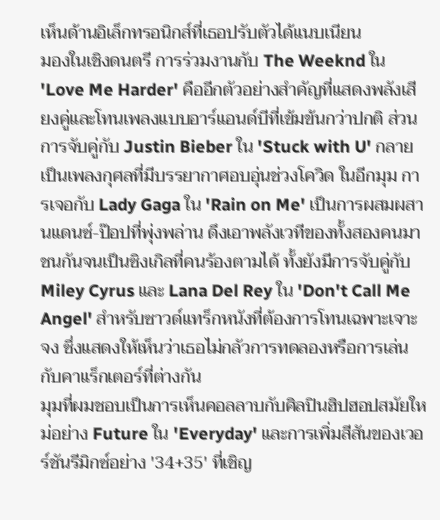เห็นด้านอิเล็กทรอนิกส์ที่เธอปรับตัวได้แนบเนียน
มองในเชิงดนตรี การร่วมงานกับ The Weeknd ใน 'Love Me Harder' คืออีกตัวอย่างสำคัญที่แสดงพลังเสียงคู่และโทนเพลงแบบอาร์แอนด์บีที่เข้มข้นกว่าปกติ ส่วนการจับคู่กับ Justin Bieber ใน 'Stuck with U' กลายเป็นเพลงกุศลที่มีบรรยากาศอบอุ่นช่วงโควิด ในอีกมุม การเจอกับ Lady Gaga ใน 'Rain on Me' เป็นการผสมผสานแดนซ์-ป๊อปที่พุ่งพล่าน ดึงเอาพลังเวทีของทั้งสองคนมาชนกันจนเป็นซิงเกิลที่คนร้องตามได้ ทั้งยังมีการจับคู่กับ Miley Cyrus และ Lana Del Rey ใน 'Don't Call Me Angel' สำหรับซาวด์แทร็กหนังที่ต้องการโทนเฉพาะเจาะจง ซึ่งแสดงให้เห็นว่าเธอไม่กลัวการทดลองหรือการเล่นกับคาแร็กเตอร์ที่ต่างกัน
มุมที่ผมชอบเป็นการเห็นคอลลาบกับศิลปินฮิปฮอปสมัยใหม่อย่าง Future ใน 'Everyday' และการเพิ่มสีสันของเวอร์ชันรีมิกซ์อย่าง '34+35' ที่เชิญ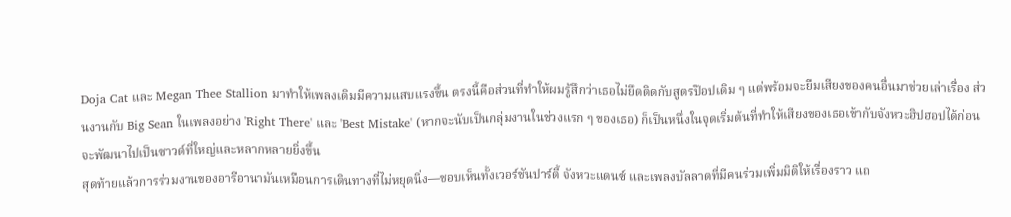Doja Cat และ Megan Thee Stallion มาทำให้เพลงเดิมมีความแสบแรงขึ้น ตรงนี้คือส่วนที่ทำให้ผมรู้สึกว่าเธอไม่ยึดติดกับสูตรป๊อปเดิม ๆ แต่พร้อมจะยืมเสียงของคนอื่นมาช่วยเล่าเรื่อง ส่วนงานกับ Big Sean ในเพลงอย่าง 'Right There' และ 'Best Mistake' (หากจะนับเป็นกลุ่มงานในช่วงแรก ๆ ของเธอ) ก็เป็นหนึ่งในจุดเริ่มต้นที่ทำให้เสียงของเธอเข้ากับจังหวะฮิปฮอปได้ก่อนจะพัฒนาไปเป็นซาวด์ที่ใหญ่และหลากหลายยิ่งขึ้น
สุดท้ายแล้วการร่วมงานของอารีอานามันเหมือนการเดินทางที่ไม่หยุดนิ่ง—ชอบเห็นทั้งเวอร์ชันปาร์ตี้ จังหวะแดนซ์ และเพลงบัลลาดที่มีคนร่วมเพิ่มมิติให้เรื่องราว แถ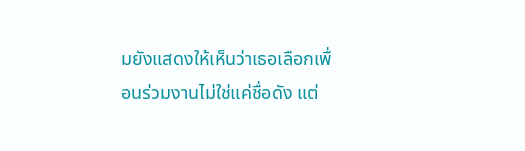มยังแสดงให้เห็นว่าเธอเลือกเพื่อนร่วมงานไม่ใช่แค่ชื่อดัง แต่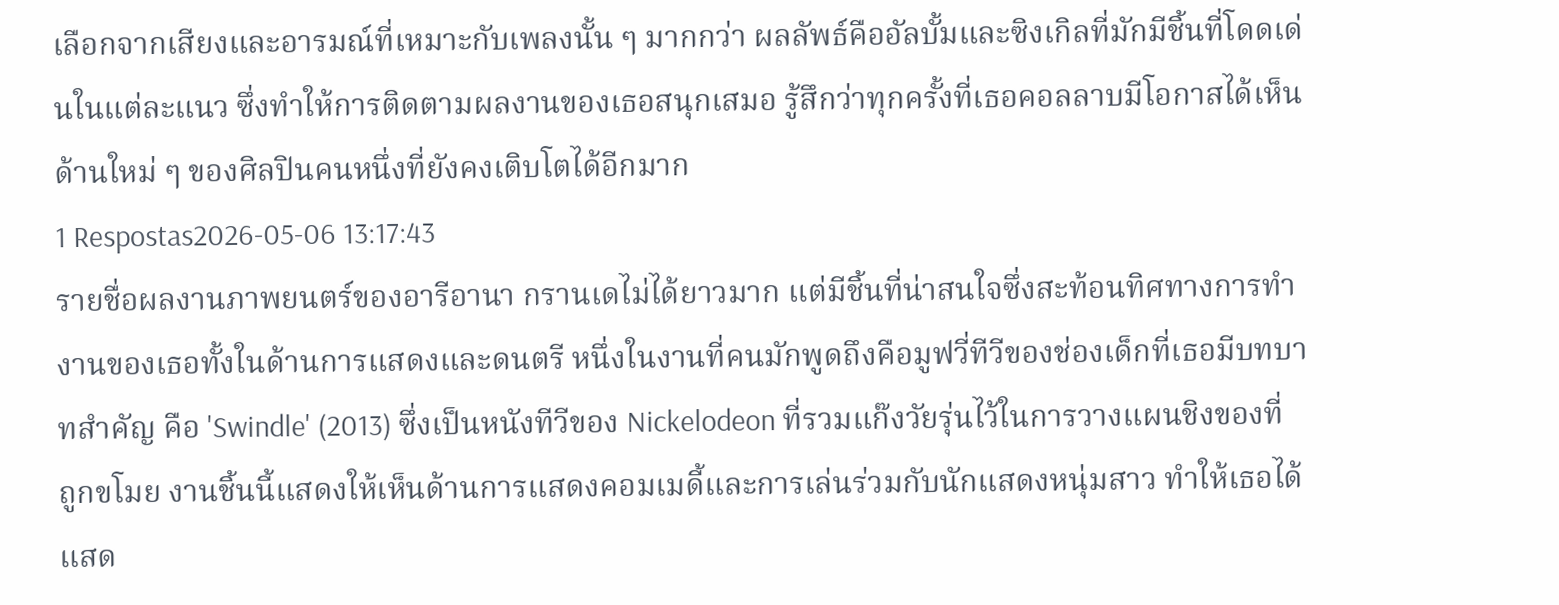เลือกจากเสียงและอารมณ์ที่เหมาะกับเพลงนั้น ๆ มากกว่า ผลลัพธ์คืออัลบั้มและซิงเกิลที่มักมีชิ้นที่โดดเด่นในแต่ละแนว ซึ่งทำให้การติดตามผลงานของเธอสนุกเสมอ รู้สึกว่าทุกครั้งที่เธอคอลลาบมีโอกาสได้เห็นด้านใหม่ ๆ ของศิลปินคนหนึ่งที่ยังคงเติบโตได้อีกมาก
1 Respostas2026-05-06 13:17:43
รายชื่อผลงานภาพยนตร์ของอารีอานา กรานเดไม่ได้ยาวมาก แต่มีชิ้นที่น่าสนใจซึ่งสะท้อนทิศทางการทำงานของเธอทั้งในด้านการแสดงและดนตรี หนึ่งในงานที่คนมักพูดถึงคือมูฟวี่ทีวีของช่องเด็กที่เธอมีบทบาทสำคัญ คือ 'Swindle' (2013) ซึ่งเป็นหนังทีวีของ Nickelodeon ที่รวมแก๊งวัยรุ่นไว้ในการวางแผนชิงของที่ถูกขโมย งานชิ้นนี้แสดงให้เห็นด้านการแสดงคอมเมดี้และการเล่นร่วมกับนักแสดงหนุ่มสาว ทำให้เธอได้แสด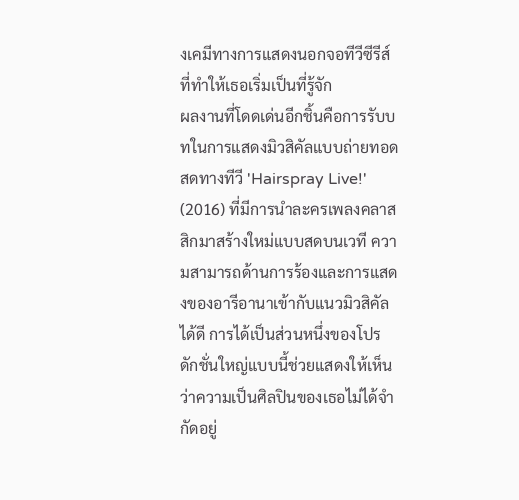งเคมีทางการแสดงนอกจอทีวีซีรีส์ที่ทำให้เธอเริ่มเป็นที่รู้จัก
ผลงานที่โดดเด่นอีกชิ้นคือการรับบทในการแสดงมิวสิคัลแบบถ่ายทอดสดทางทีวี 'Hairspray Live!' (2016) ที่มีการนำละครเพลงคลาสสิกมาสร้างใหม่แบบสดบนเวที ความสามารถด้านการร้องและการแสดงของอารีอานาเข้ากับแนวมิวสิคัลได้ดี การได้เป็นส่วนหนึ่งของโปรดักชั่นใหญ่แบบนี้ช่วยแสดงให้เห็นว่าความเป็นศิลปินของเธอไม่ได้จำกัดอยู่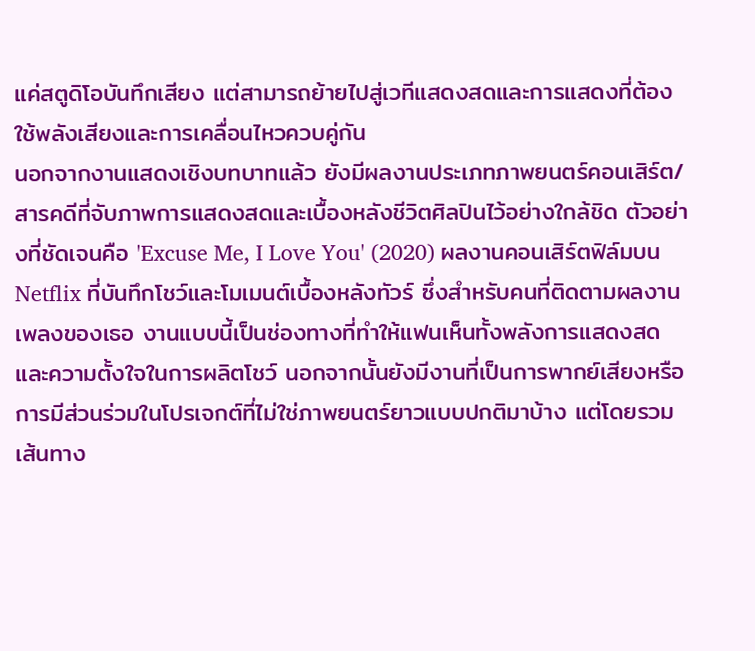แค่สตูดิโอบันทึกเสียง แต่สามารถย้ายไปสู่เวทีแสดงสดและการแสดงที่ต้องใช้พลังเสียงและการเคลื่อนไหวควบคู่กัน
นอกจากงานแสดงเชิงบทบาทแล้ว ยังมีผลงานประเภทภาพยนตร์คอนเสิร์ต/สารคดีที่จับภาพการแสดงสดและเบื้องหลังชีวิตศิลปินไว้อย่างใกล้ชิด ตัวอย่างที่ชัดเจนคือ 'Excuse Me, I Love You' (2020) ผลงานคอนเสิร์ตฟิล์มบน Netflix ที่บันทึกโชว์และโมเมนต์เบื้องหลังทัวร์ ซึ่งสำหรับคนที่ติดตามผลงานเพลงของเธอ งานแบบนี้เป็นช่องทางที่ทำให้แฟนเห็นทั้งพลังการแสดงสดและความตั้งใจในการผลิตโชว์ นอกจากนั้นยังมีงานที่เป็นการพากย์เสียงหรือการมีส่วนร่วมในโปรเจกต์ที่ไม่ใช่ภาพยนตร์ยาวแบบปกติมาบ้าง แต่โดยรวมเส้นทาง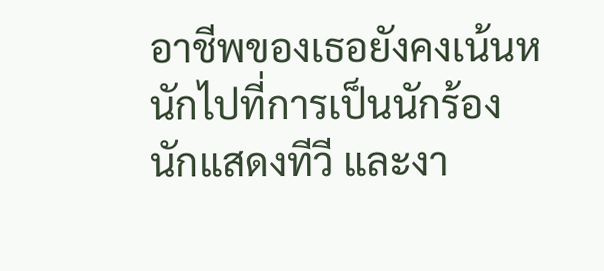อาชีพของเธอยังคงเน้นหนักไปที่การเป็นนักร้อง นักแสดงทีวี และงา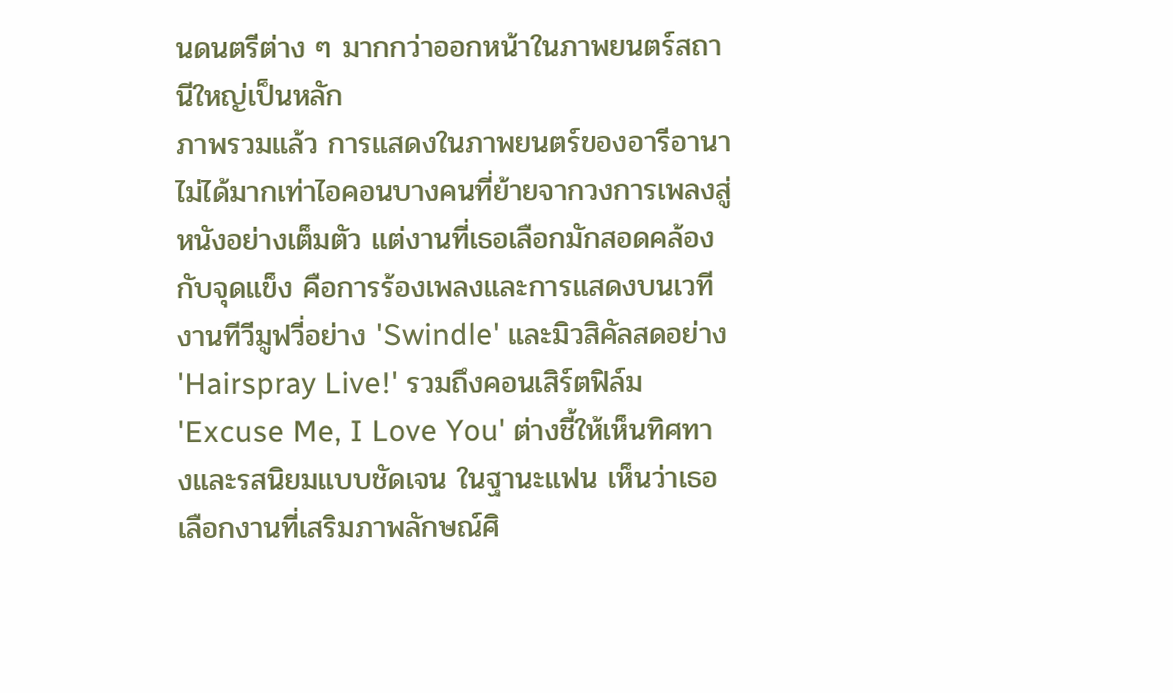นดนตรีต่าง ๆ มากกว่าออกหน้าในภาพยนตร์สถานีใหญ่เป็นหลัก
ภาพรวมแล้ว การแสดงในภาพยนตร์ของอารีอานาไม่ได้มากเท่าไอคอนบางคนที่ย้ายจากวงการเพลงสู่หนังอย่างเต็มตัว แต่งานที่เธอเลือกมักสอดคล้องกับจุดแข็ง คือการร้องเพลงและการแสดงบนเวที งานทีวีมูฟวี่อย่าง 'Swindle' และมิวสิคัลสดอย่าง 'Hairspray Live!' รวมถึงคอนเสิร์ตฟิล์ม 'Excuse Me, I Love You' ต่างชี้ให้เห็นทิศทางและรสนิยมแบบชัดเจน ในฐานะแฟน เห็นว่าเธอเลือกงานที่เสริมภาพลักษณ์ศิ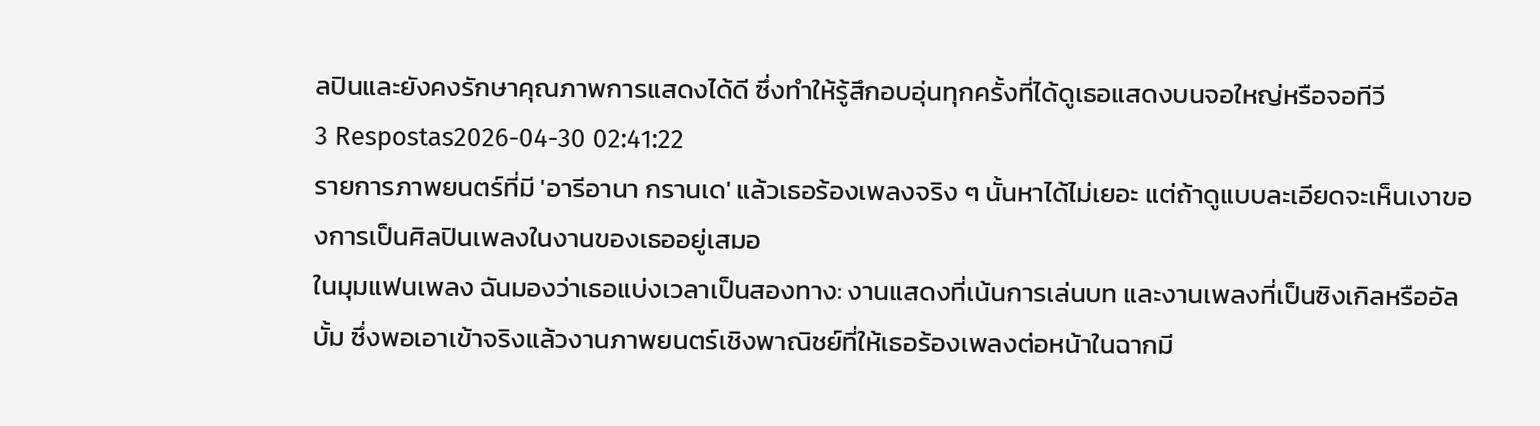ลปินและยังคงรักษาคุณภาพการแสดงได้ดี ซึ่งทำให้รู้สึกอบอุ่นทุกครั้งที่ได้ดูเธอแสดงบนจอใหญ่หรือจอทีวี
3 Respostas2026-04-30 02:41:22
รายการภาพยนตร์ที่มี 'อารีอานา กรานเด' แล้วเธอร้องเพลงจริง ๆ นั้นหาได้ไม่เยอะ แต่ถ้าดูแบบละเอียดจะเห็นเงาของการเป็นศิลปินเพลงในงานของเธออยู่เสมอ
ในมุมแฟนเพลง ฉันมองว่าเธอแบ่งเวลาเป็นสองทาง: งานแสดงที่เน้นการเล่นบท และงานเพลงที่เป็นซิงเกิลหรืออัลบั้ม ซึ่งพอเอาเข้าจริงแล้วงานภาพยนตร์เชิงพาณิชย์ที่ให้เธอร้องเพลงต่อหน้าในฉากมี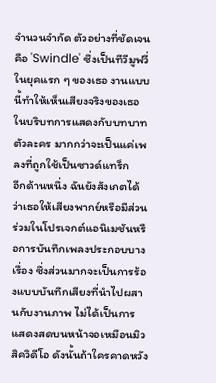จำนวนจำกัด ตัวอย่างที่ชัดเจนคือ 'Swindle' ซึ่งเป็นทีวีมูฟวี่ในยุคแรก ๆ ของเธอ งานแบบนี้ทำให้เห็นเสียงจริงของเธอในบริบทการแสดงกับบทบาทตัวละคร มากกว่าจะเป็นแค่เพลงที่ถูกใช้เป็นซาวด์แทร็ก
อีกด้านหนึ่ง ฉันยังสังเกตได้ว่าเธอให้เสียงพากย์หรือมีส่วนร่วมในโปรเจกต์แอนิเมชันหรือการบันทึกเพลงประกอบบางเรื่อง ซึ่งส่วนมากจะเป็นการร้องแบบบันทึกเสียงที่นำไปผสานกับงานภาพ ไม่ได้เป็นการแสดงสดบนหน้าจอเหมือนมิวสิควิดีโอ ดังนั้นถ้าใครคาดหวัง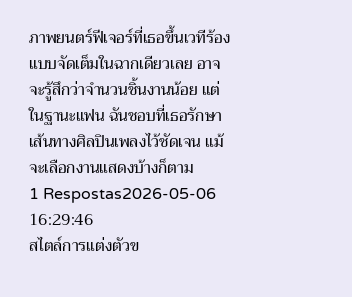ภาพยนตร์ฟีเจอร์ที่เธอขึ้นเวทีร้องแบบจัดเต็มในฉากเดียวเลย อาจจะรู้สึกว่าจำนวนชิ้นงานน้อย แต่ในฐานะแฟน ฉันชอบที่เธอรักษาเส้นทางศิลปินเพลงไว้ชัดเจน แม้จะเลือกงานแสดงบ้างก็ตาม
1 Respostas2026-05-06 16:29:46
สไตล์การแต่งตัวข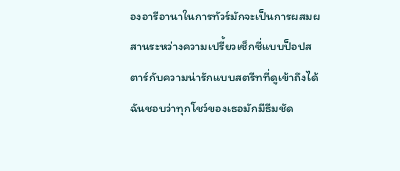องอารีอานาในการทัวร์มักจะเป็นการผสมผสานระหว่างความเปรี้ยวเซ็กซี่แบบป็อปสตาร์กับความน่ารักแบบสตรีทที่ดูเข้าถึงได้ ฉันชอบว่าทุกโชว์ของเธอมักมีธีมชัด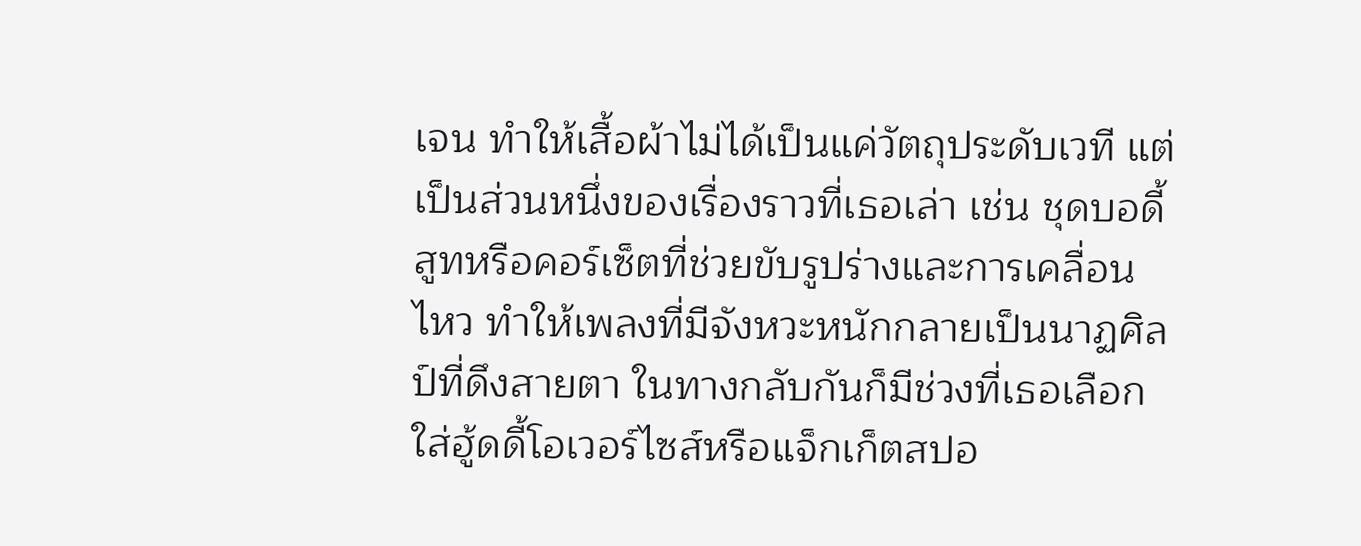เจน ทำให้เสื้อผ้าไม่ได้เป็นแค่วัตถุประดับเวที แต่เป็นส่วนหนึ่งของเรื่องราวที่เธอเล่า เช่น ชุดบอดี้สูทหรือคอร์เซ็ตที่ช่วยขับรูปร่างและการเคลื่อนไหว ทำให้เพลงที่มีจังหวะหนักกลายเป็นนาฏศิลป์ที่ดึงสายตา ในทางกลับกันก็มีช่วงที่เธอเลือกใส่ฮู้ดดี้โอเวอร์ไซส์หรือแจ็กเก็ตสปอ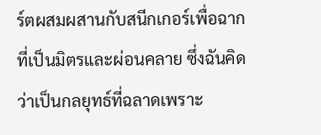ร์ตผสมผสานกับสนีกเกอร์เพื่อฉากที่เป็นมิตรและผ่อนคลาย ซึ่งฉันคิดว่าเป็นกลยุทธ์ที่ฉลาดเพราะ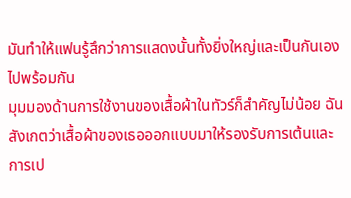มันทำให้แฟนรู้สึกว่าการแสดงนั้นทั้งยิ่งใหญ่และเป็นกันเองไปพร้อมกัน
มุมมองด้านการใช้งานของเสื้อผ้าในทัวร์ก็สำคัญไม่น้อย ฉันสังเกตว่าเสื้อผ้าของเธอออกแบบมาให้รองรับการเต้นและการเป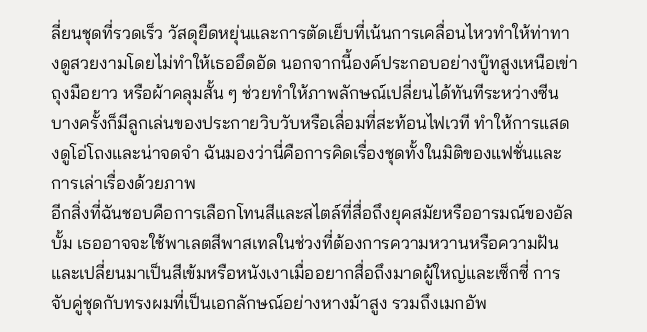ลี่ยนชุดที่รวดเร็ว วัสดุยืดหยุ่นและการตัดเย็บที่เน้นการเคลื่อนไหวทำให้ท่าทางดูสวยงามโดยไม่ทำให้เธออึดอัด นอกจากนี้องค์ประกอบอย่างบู๊ทสูงเหนือเข่า ถุงมือยาว หรือผ้าคลุมสั้น ๆ ช่วยทำให้ภาพลักษณ์เปลี่ยนได้ทันทีระหว่างซีน บางครั้งก็มีลูกเล่นของประกายวิบวับหรือเลื่อมที่สะท้อนไฟเวที ทำให้การแสดงดูโอ่โถงและน่าจดจำ ฉันมองว่านี่คือการคิดเรื่องชุดทั้งในมิติของแฟชั่นและการเล่าเรื่องด้วยภาพ
อีกสิ่งที่ฉันชอบคือการเลือกโทนสีและสไตล์ที่สื่อถึงยุคสมัยหรืออารมณ์ของอัลบั้ม เธออาจจะใช้พาเลตสีพาสเทลในช่วงที่ต้องการความหวานหรือความฝัน และเปลี่ยนมาเป็นสีเข้มหรือหนังเงาเมื่ออยากสื่อถึงมาดผู้ใหญ่และเซ็กซี่ การจับคู่ชุดกับทรงผมที่เป็นเอกลักษณ์อย่างหางม้าสูง รวมถึงเมกอัพ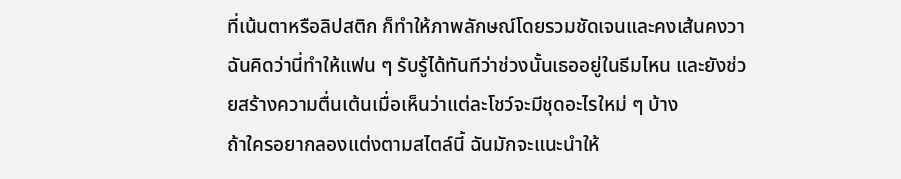ที่เน้นตาหรือลิปสติก ก็ทำให้ภาพลักษณ์โดยรวมชัดเจนและคงเส้นคงวา ฉันคิดว่านี่ทำให้แฟน ๆ รับรู้ได้ทันทีว่าช่วงนั้นเธออยู่ในธีมไหน และยังช่วยสร้างความตื่นเต้นเมื่อเห็นว่าแต่ละโชว์จะมีชุดอะไรใหม่ ๆ บ้าง
ถ้าใครอยากลองแต่งตามสไตล์นี้ ฉันมักจะแนะนำให้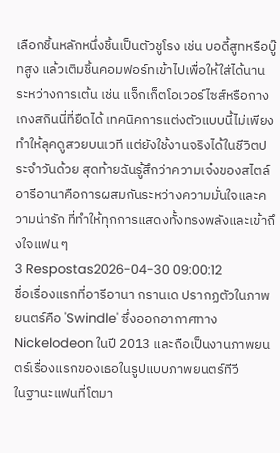เลือกชิ้นหลักหนึ่งชิ้นเป็นตัวชูโรง เช่น บอดี้สูทหรือบู๊ทสูง แล้วเติมชิ้นคอมฟอร์ทเข้าไปเพื่อให้ใส่ได้นานระหว่างการเต้น เช่น แจ็กเก็ตโอเวอร์ไซส์หรือกางเกงสกินนี่ที่ยืดได้ เทคนิคการแต่งตัวแบบนี้ไม่เพียงทำให้ลุคดูสวยบนเวที แต่ยังใช้งานจริงได้ในชีวิตประจำวันด้วย สุดท้ายฉันรู้สึกว่าความเจ๋งของสไตล์อารีอานาคือการผสมกันระหว่างความมั่นใจและความน่ารัก ที่ทำให้ทุกการแสดงทั้งทรงพลังและเข้าถึงใจแฟน ๆ
3 Respostas2026-04-30 09:00:12
ชื่อเรื่องแรกที่อารีอานา กรานเด ปรากฏตัวในภาพยนตร์คือ 'Swindle' ซึ่งออกอากาศทาง Nickelodeon ในปี 2013 และถือเป็นงานภาพยนตร์เรื่องแรกของเธอในรูปแบบภาพยนตร์ทีวี
ในฐานะแฟนที่โตมา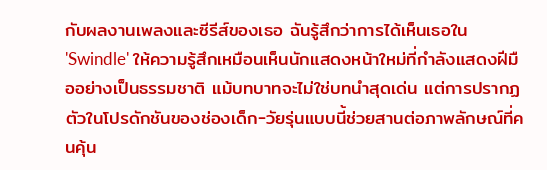กับผลงานเพลงและซีรีส์ของเธอ ฉันรู้สึกว่าการได้เห็นเธอใน 'Swindle' ให้ความรู้สึกเหมือนเห็นนักแสดงหน้าใหม่ที่กำลังแสดงฝีมืออย่างเป็นธรรมชาติ แม้บทบาทจะไม่ใช่บทนำสุดเด่น แต่การปรากฏตัวในโปรดักชันของช่องเด็ก-วัยรุ่นแบบนี้ช่วยสานต่อภาพลักษณ์ที่คนคุ้น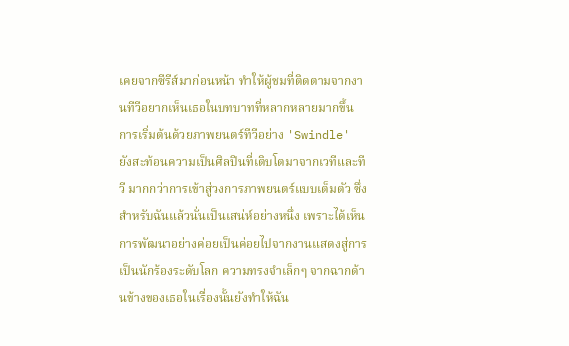เคยจากซีรีส์มาก่อนหน้า ทำให้ผู้ชมที่ติดตามจากงานทีวีอยากเห็นเธอในบทบาทที่หลากหลายมากขึ้น
การเริ่มต้นด้วยภาพยนตร์ทีวีอย่าง 'Swindle' ยังสะท้อนความเป็นศิลปินที่เติบโตมาจากเวทีและทีวี มากกว่าการเข้าสู่วงการภาพยนตร์แบบเต็มตัว ซึ่งสำหรับฉันแล้วนั่นเป็นเสน่ห์อย่างหนึ่ง เพราะได้เห็นการพัฒนาอย่างค่อยเป็นค่อยไปจากงานแสดงสู่การเป็นนักร้องระดับโลก ความทรงจำเล็กๆ จากฉากด้านข้างของเธอในเรื่องนั้นยังทำให้ฉัน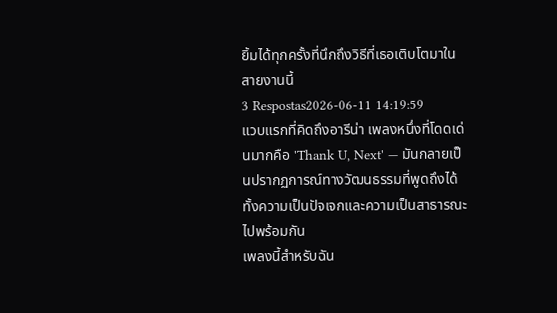ยิ้มได้ทุกครั้งที่นึกถึงวิธีที่เธอเติบโตมาในสายงานนี้
3 Respostas2026-06-11 14:19:59
แวบแรกที่คิดถึงอารีน่า เพลงหนึ่งที่โดดเด่นมากคือ 'Thank U, Next' — มันกลายเป็นปรากฏการณ์ทางวัฒนธรรมที่พูดถึงได้ทั้งความเป็นปัจเจกและความเป็นสาธารณะไปพร้อมกัน
เพลงนี้สำหรับฉัน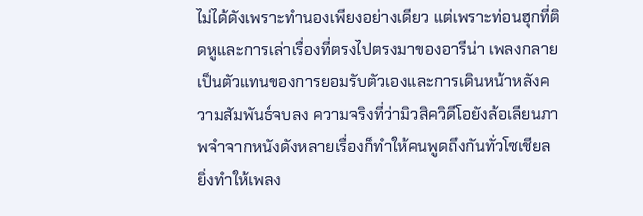ไม่ได้ดังเพราะทำนองเพียงอย่างเดียว แต่เพราะท่อนฮุกที่ติดหูและการเล่าเรื่องที่ตรงไปตรงมาของอารีน่า เพลงกลายเป็นตัวแทนของการยอมรับตัวเองและการเดินหน้าหลังความสัมพันธ์จบลง ความจริงที่ว่ามิวสิควิดีโอยังล้อเลียนภาพจำจากหนังดังหลายเรื่องก็ทำให้คนพูดถึงกันทั่วโซเชียล ยิ่งทำให้เพลง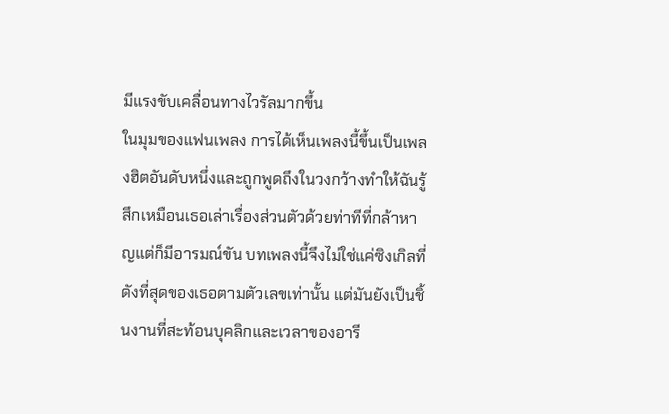มีแรงขับเคลื่อนทางไวรัลมากขึ้น
ในมุมของแฟนเพลง การได้เห็นเพลงนี้ขึ้นเป็นเพลงฮิตอันดับหนึ่งและถูกพูดถึงในวงกว้างทำให้ฉันรู้สึกเหมือนเธอเล่าเรื่องส่วนตัวด้วยท่าทีที่กล้าหาญแต่ก็มีอารมณ์ขัน บทเพลงนี้จึงไม่ใช่แค่ซิงเกิลที่ดังที่สุดของเธอตามตัวเลขเท่านั้น แต่มันยังเป็นชิ้นงานที่สะท้อนบุคลิกและเวลาของอารี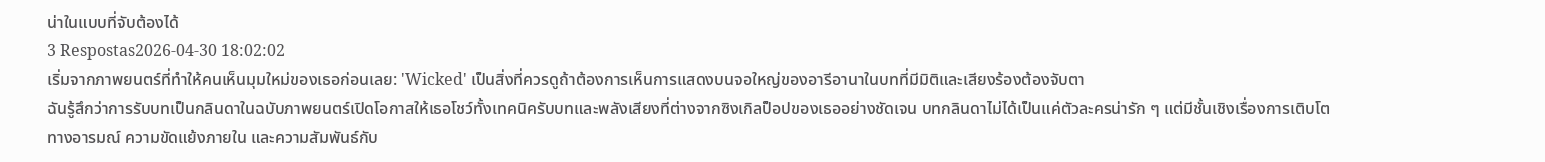น่าในแบบที่จับต้องได้
3 Respostas2026-04-30 18:02:02
เริ่มจากภาพยนตร์ที่ทำให้คนเห็นมุมใหม่ของเธอก่อนเลย: 'Wicked' เป็นสิ่งที่ควรดูถ้าต้องการเห็นการแสดงบนจอใหญ่ของอารีอานาในบทที่มีมิติและเสียงร้องต้องจับตา
ฉันรู้สึกว่าการรับบทเป็นกลินดาในฉบับภาพยนตร์เปิดโอกาสให้เธอโชว์ทั้งเทคนิครับบทและพลังเสียงที่ต่างจากซิงเกิลป็อปของเธออย่างชัดเจน บทกลินดาไม่ได้เป็นแค่ตัวละครน่ารัก ๆ แต่มีชั้นเชิงเรื่องการเติบโตทางอารมณ์ ความขัดแย้งภายใน และความสัมพันธ์กับ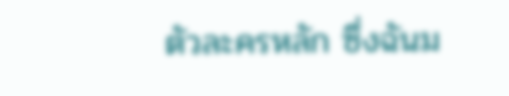ตัวละครหลัก ซึ่งฉันม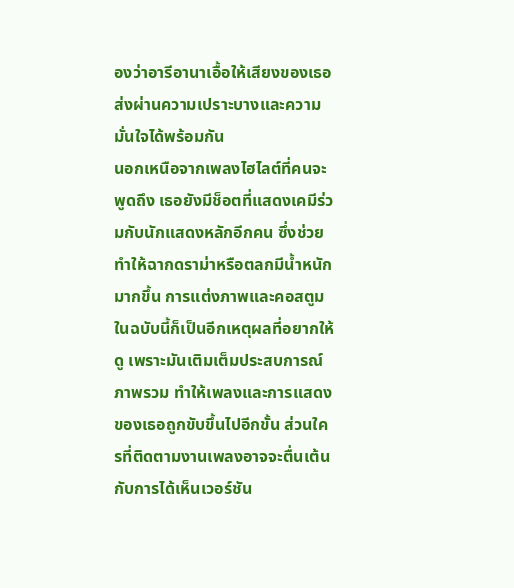องว่าอารีอานาเอื้อให้เสียงของเธอส่งผ่านความเปราะบางและความมั่นใจได้พร้อมกัน
นอกเหนือจากเพลงไฮไลต์ที่คนจะพูดถึง เธอยังมีช็อตที่แสดงเคมีร่วมกับนักแสดงหลักอีกคน ซึ่งช่วยทำให้ฉากดราม่าหรือตลกมีน้ำหนักมากขึ้น การแต่งภาพและคอสตูมในฉบับนี้ก็เป็นอีกเหตุผลที่อยากให้ดู เพราะมันเติมเต็มประสบการณ์ภาพรวม ทำให้เพลงและการแสดงของเธอถูกขับขึ้นไปอีกขั้น ส่วนใครที่ติดตามงานเพลงอาจจะตื่นเต้นกับการได้เห็นเวอร์ชัน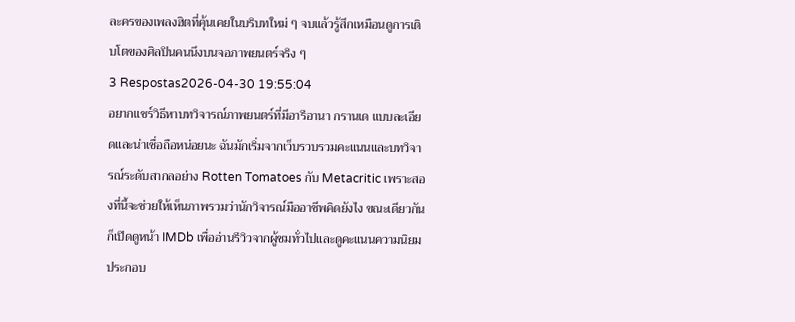ละครของเพลงฮิตที่คุ้นเคยในบริบทใหม่ ๆ จบแล้วรู้สึกเหมือนดูการเติบโตของศิลปินคนนึงบนจอภาพยนตร์จริง ๆ
3 Respostas2026-04-30 19:55:04
อยากแชร์วิธีหาบทวิจารณ์ภาพยนตร์ที่มีอารีอานา กรานเด แบบละเอียดและน่าเชื่อถือหน่อยนะ ฉันมักเริ่มจากเว็บรวบรวมคะแนนและบทวิจารณ์ระดับสากลอย่าง Rotten Tomatoes กับ Metacritic เพราะสองที่นี้จะช่วยให้เห็นภาพรวมว่านักวิจารณ์มืออาชีพคิดยังไง ขณะเดียวกันก็เปิดดูหน้า IMDb เพื่ออ่านรีวิวจากผู้ชมทั่วไปและดูคะแนนความนิยมประกอบ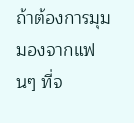ถ้าต้องการมุมมองจากแฟนๆ ที่จ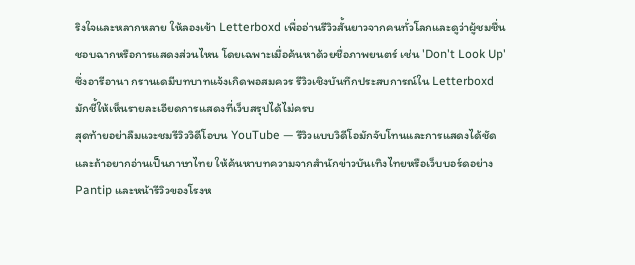ริงใจและหลากหลาย ให้ลองเข้า Letterboxd เพื่ออ่านรีวิวสั้นยาวจากคนทั่วโลกและดูว่าผู้ชมชื่นชอบฉากหรือการแสดงส่วนไหน โดยเฉพาะเมื่อค้นหาด้วยชื่อภาพยนตร์ เช่น 'Don't Look Up' ซึ่งอารีอานา กรานเดมีบทบาทแจ้งเกิดพอสมควร รีวิวเชิงบันทึกประสบการณ์ใน Letterboxd มักชี้ให้เห็นรายละเอียดการแสดงที่เว็บสรุปได้ไม่ครบ
สุดท้ายอย่าลืมแวะชมรีวิววิดีโอบน YouTube — รีวิวแบบวิดีโอมักจับโทนและการแสดงได้ชัด และถ้าอยากอ่านเป็นภาษาไทย ให้ค้นหาบทความจากสำนักข่าวบันเทิงไทยหรือเว็บบอร์ดอย่าง Pantip และหน้ารีวิวของโรงห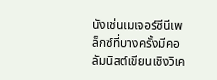นังเช่นเมเจอร์ซีนีเพล็กซ์ที่บางครั้งมีคอลัมนิสต์เขียนเชิงวิเค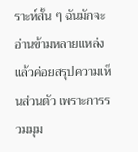ราะห์สั้น ๆ ฉันมักจะอ่านข้ามหลายแหล่งแล้วค่อยสรุปความเห็นส่วนตัว เพราะการรวมมุม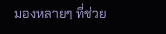มองหลายๆ ที่ช่วย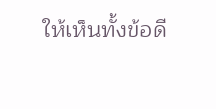ให้เห็นทั้งข้อดี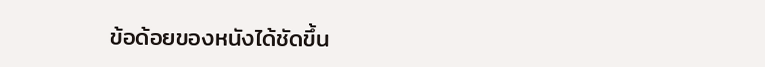ข้อด้อยของหนังได้ชัดขึ้น